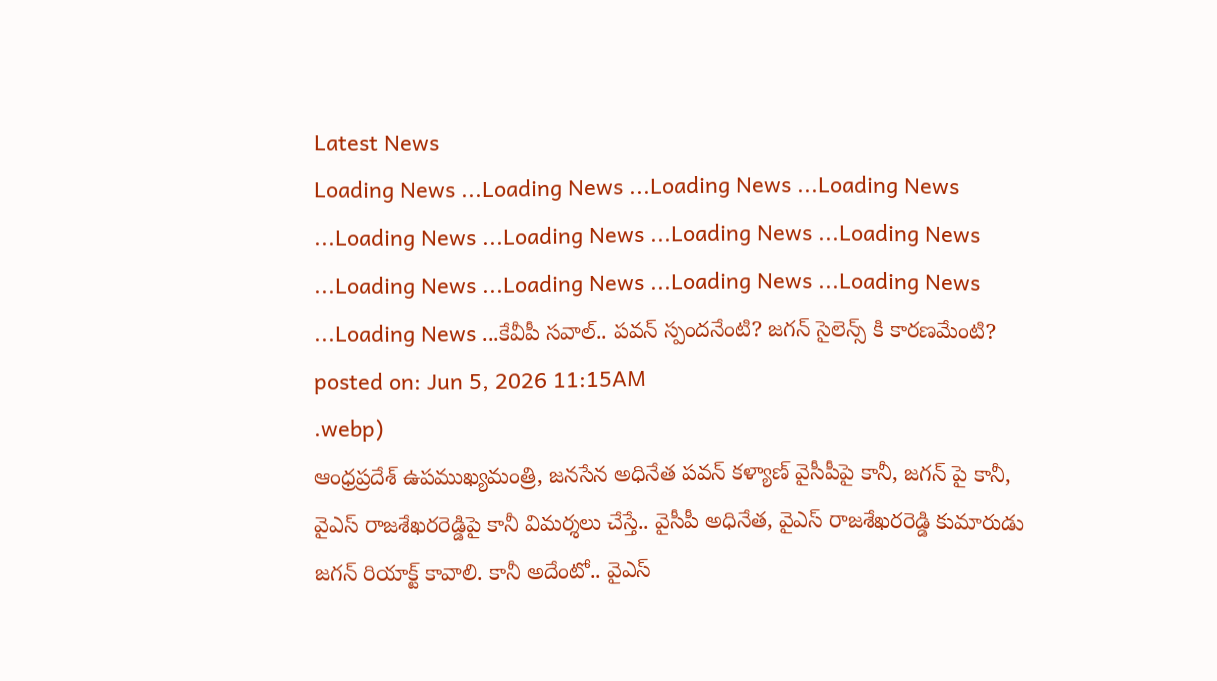Latest News
Loading News ...Loading News ...Loading News ...Loading News ...Loading News ...Loading News ...Loading News ...Loading News ...Loading News ...Loading News ...Loading News ...Loading News ...Loading News ...కేవీపీ సవాల్.. పవన్ స్పందనేంటి? జగన్ సైలెన్స్ కి కారణమేంటి?
posted on: Jun 5, 2026 11:15AM
.webp)
ఆంధ్రప్రదేశ్ ఉపముఖ్యమంత్రి, జనసేన అధినేత పవన్ కళ్యాణ్ వైసీపీపై కానీ, జగన్ పై కానీ, వైఎస్ రాజశేఖరరెడ్డిపై కానీ విమర్శలు చేస్తే.. వైసీపీ అధినేత, వైఎస్ రాజశేఖరరెడ్డి కుమారుడు జగన్ రియాక్ట్ కావాలి. కానీ అదేంటో.. వైఎస్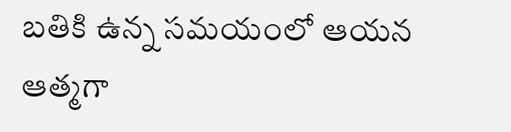బతికి ఉన్న సమయంలో ఆయన ఆత్మగా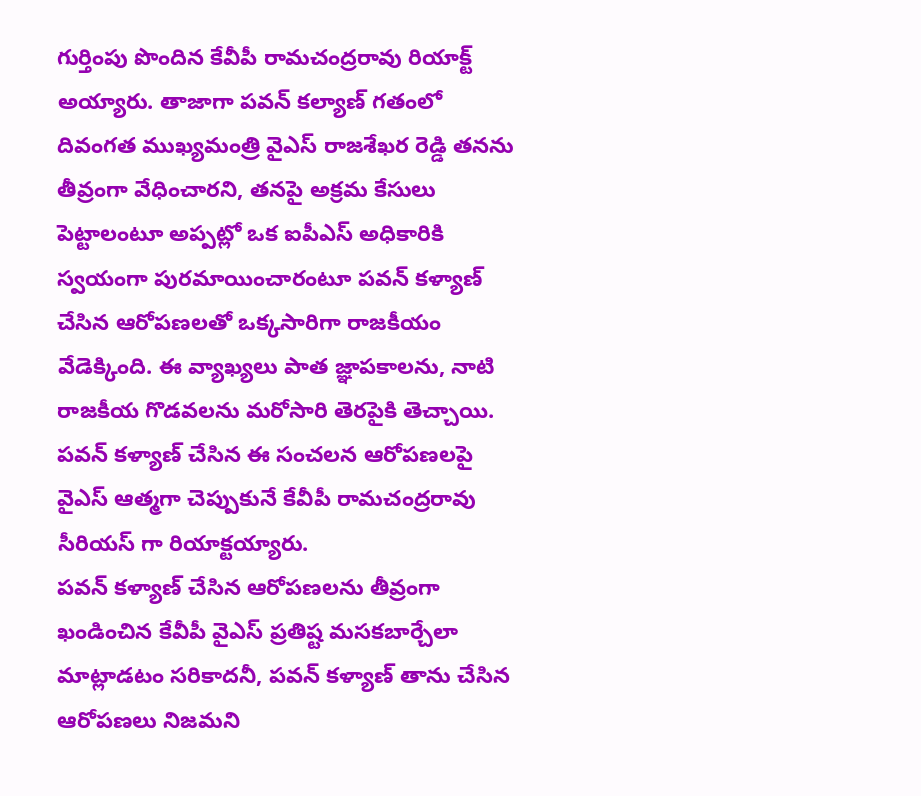గుర్తింపు పొందిన కేవీపీ రామచంద్రరావు రియాక్ట్ అయ్యారు. తాజాగా పవన్ కల్యాణ్ గతంలో దివంగత ముఖ్యమంత్రి వైఎస్ రాజశేఖర రెడ్డి తనను తీవ్రంగా వేధించారని, తనపై అక్రమ కేసులు పెట్టాలంటూ అప్పట్లో ఒక ఐపీఎస్ అధికారికి స్వయంగా పురమాయించారంటూ పవన్ కళ్యాణ్ చేసిన ఆరోపణలతో ఒక్కసారిగా రాజకీయం వేడెక్కింది. ఈ వ్యాఖ్యలు పాత జ్ఞాపకాలను, నాటి రాజకీయ గొడవలను మరోసారి తెరపైకి తెచ్చాయి. పవన్ కళ్యాణ్ చేసిన ఈ సంచలన ఆరోపణలపై వైఎస్ ఆత్మగా చెప్పుకునే కేవీపీ రామచంద్రరావు సీరియస్ గా రియాక్టయ్యారు.
పవన్ కళ్యాణ్ చేసిన ఆరోపణలను తీవ్రంగా ఖండించిన కేవీపీ వైఎస్ ప్రతిష్ట మసకబార్చేలా మాట్లాడటం సరికాదనీ, పవన్ కళ్యాణ్ తాను చేసిన ఆరోపణలు నిజమని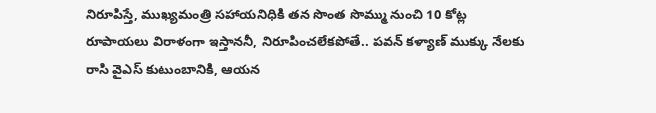నిరూపిస్తే, ముఖ్యమంత్రి సహాయనిధికి తన సొంత సొమ్ము నుంచి 10 కోట్ల రూపాయలు విరాళంగా ఇస్తాననీ, నిరూపించలేకపోతే.. పవన్ కళ్యాణ్ ముక్కు నేలకు రాసి వైఎస్ కుటుంబానికి, ఆయన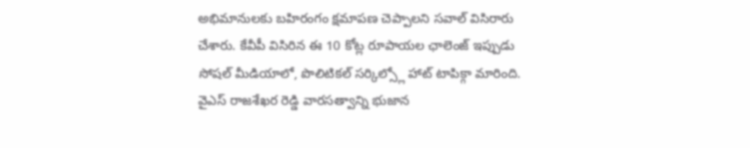అభిమానులకు బహిరంగం క్షమాపణ చెప్పాలని సవాల్ విసిరారు చేశారు. కేవీపీ విసిరిన ఈ 10 కోట్ల రూపాయల ఛాలెంజ్ ఇప్పుడు సోషల్ మీడియాలో, పొలిటికల్ సర్కిల్స్లో హాట్ టాపిక్గా మారింది.
వైఎస్ రాజశేఖర రెడ్డి వారసత్వాన్ని భుజాన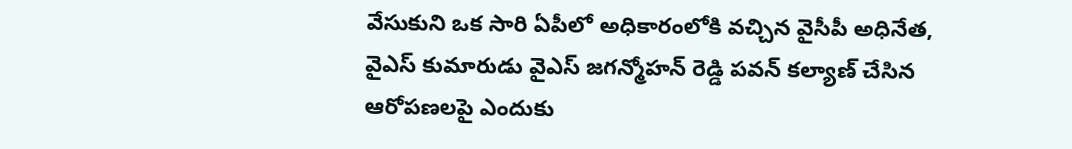వేసుకుని ఒక సారి ఏపీలో అధికారంలోకి వచ్చిన వైసీపీ అధినేత, వైఎస్ కుమారుడు వైఎస్ జగన్మోహన్ రెడ్డి పవన్ కల్యాణ్ చేసిన ఆరోపణలపై ఎందుకు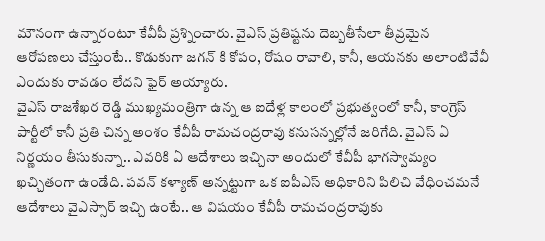మౌనంగా ఉన్నారంటూ కేవీపీ ప్రశ్నించారు. వైఎస్ ప్రతిష్టను దెబ్బతీసేలా తీవ్రమైన ఆరోపణలు చేస్తుంటే.. కొడుకుగా జగన్ కి కోపం, రోషం రావాలి, కానీ, ఆయనకు అలాంటివేవీ ఎందుకు రావడం లేదని ఫైర్ అయ్యారు.
వైఎస్ రాజశేఖర రెడ్డి ముఖ్యమంత్రిగా ఉన్న ఆ ఐదేళ్ల కాలంలో ప్రభుత్వంలో కానీ, కాంగ్రెస్ పార్టీలో కానీ ప్రతి చిన్న అంశం కేవీపీ రామచంద్రరావు కనుసన్నల్లోనే జరిగేది. వైఎస్ ఏ నిర్ణయం తీసుకున్నా.. ఎవరికి ఏ ఆదేశాలు ఇచ్చినా అందులో కేవీపీ భాగస్వామ్యం ఖచ్చితంగా ఉండేది. పవన్ కళ్యాణ్ అన్నట్టుగా ఒక ఐపీఎస్ అధికారిని పిలిచి వేధించమనే ఆదేశాలు వైఎస్సార్ ఇచ్చి ఉంటే.. ఆ విషయం కేవీపీ రామచంద్రరావుకు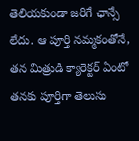తెలియకుండా జరిగే ఛాన్సే లేదు. ఆ పూర్తి నమ్మకంతోనే, తన మిత్రుడి క్యారెక్టర్ ఏంటో తనకు పూర్తిగా తెలుసు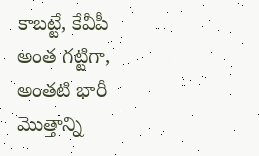కాబట్టే, కేవీపీ అంత గట్టిగా, అంతటి భారీ మొత్తాన్ని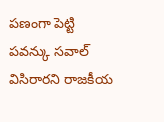పణంగా పెట్టి పవన్కు సవాల్ విసిరారని రాజకీయ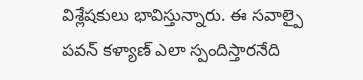విశ్లేషకులు భావిస్తున్నారు. ఈ సవాల్పై పవన్ కళ్యాణ్ ఎలా స్పందిస్తారనేది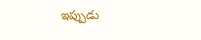ఇప్పుడు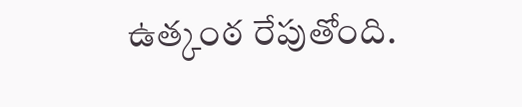ఉత్కంఠ రేపుతోంది.